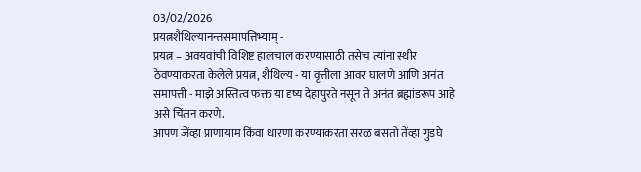03/02/2026
प्रयत्नशैथिल्यानन्तसमापत्तिभ्याम् -
प्रयत्न – अवयवांची विशिष्ट हालचाल करण्यासाठी तसेच त्यांना स्थीर ठेवण्याकरता केलेले प्रयत्न, शैथिल्य - या वृत्तीला आवर घालणे आणि अनंत समापत्ती - माझे अस्तित्व फक्त या दृष्य देहापुरते नसून ते अनंत ब्रह्मांडरूप आहे असे चिंतन करणे.
आपण जेंव्हा प्राणायाम किंवा धारणा करण्याकरता सरळ बसतो तेंव्हा गुडघे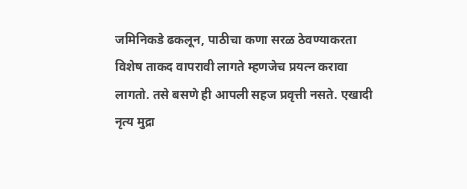जमिनिकडे ढकलून, पाठीचा कणा सरळ ठेवण्याकरता विशेष ताकद वापरावी लागते म्हणजेच प्रयत्न करावा लागतो. तसे बसणे ही आपली सहज प्रवृत्ती नसते. एखादी नृत्य मुद्रा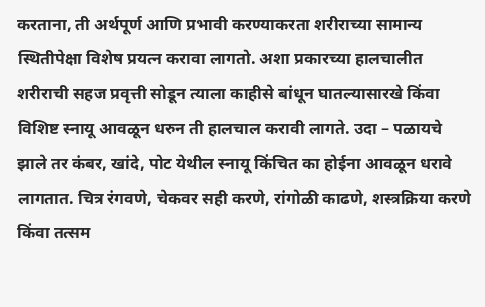करताना, ती अर्थपूर्ण आणि प्रभावी करण्याकरता शरीराच्या सामान्य स्थितीपेक्षा विशेष प्रयत्न करावा लागतो. अशा प्रकारच्या हालचालीत शरीराची सहज प्रवृत्ती सोडून त्याला काहीसे बांधून घातल्यासारखे किंवा विशिष्ट स्नायू आवळून धरुन ती हालचाल करावी लागते. उदा – पळायचे झाले तर कंबर, खांदे, पोट येथील स्नायू किंचित का होईना आवळून धरावे लागतात. चित्र रंगवणे, चेकवर सही करणे, रांगोळी काढणे, शस्त्रक्रिया करणे किंवा तत्सम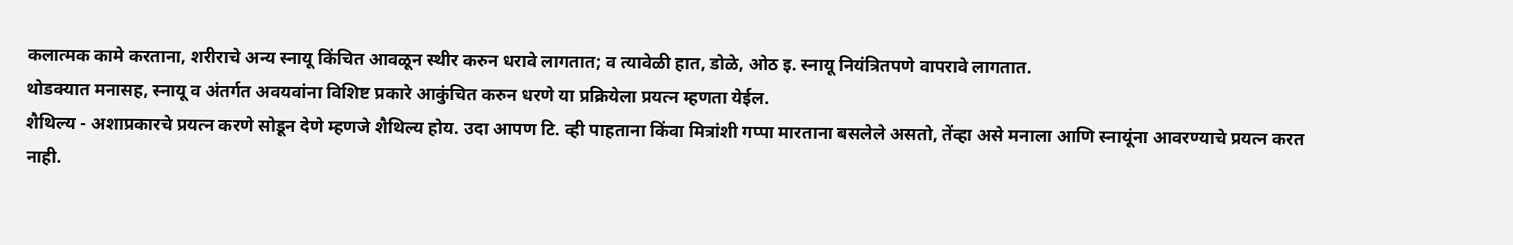कलात्मक कामे करताना, शरीराचे अन्य स्नायू किंचित आवळून स्थीर करुन धरावे लागतात; व त्यावेळी हात, डोळे, ओठ इ. स्नायू नियंत्रितपणे वापरावे लागतात.
थोडक्यात मनासह, स्नायू व अंतर्गत अवयवांना विशिष्ट प्रकारे आकुंचित करुन धरणे या प्रक्रियेला प्रयत्न म्हणता येईल.
शैथिल्य - अशाप्रकारचे प्रयत्न करणे सोडून देणे म्हणजे शैथिल्य होय. उदा आपण टि. व्ही पाहताना किंवा मित्रांशी गप्पा मारताना बसलेले असतो, तेंव्हा असे मनाला आणि स्नायूंना आवरण्याचे प्रयत्न करत नाही.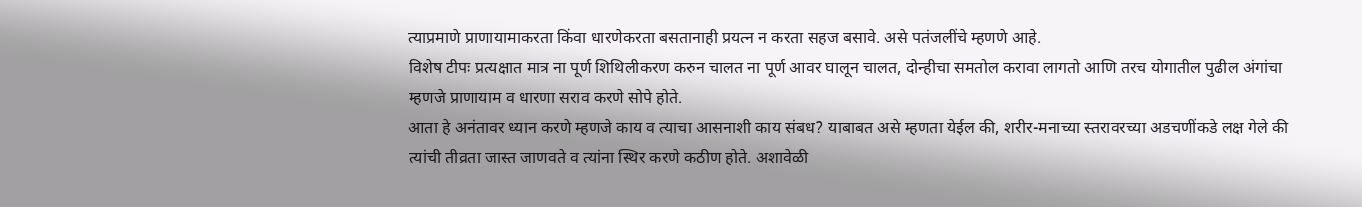त्याप्रमाणे प्राणायामाकरता किंवा धारणेकरता बसतानाही प्रयत्न न करता सहज बसावे. असे पतंजलींचे म्हणणे आहे.
विशेष टीपः प्रत्यक्षात मात्र ना पूर्ण शिथिलीकरण करुन चालत ना पूर्ण आवर घालून चालत, दोन्हीचा समतोल करावा लागतो आणि तरच योगातील पुढील अंगांचा म्हणजे प्राणायाम व धारणा सराव करणे सोपे होते.
आता हे अनंतावर ध्यान करणे म्हणजे काय व त्याचा आसनाशी काय संबध? याबाबत असे म्हणता येईल की, शरीर-मनाच्या स्तरावरच्या अडचणींकडे लक्ष गेले की त्यांची तीव्रता जास्त जाणवते व त्यांना स्थिर करणे कठीण होते. अशावेळी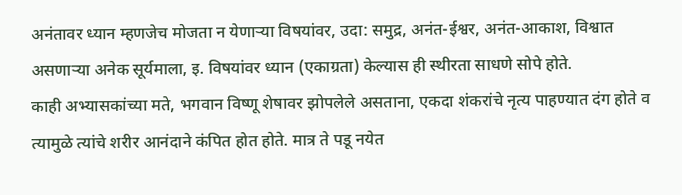अनंतावर ध्यान म्हणजेच मोजता न येणाऱ्या विषयांवर, उदा: समुद्र, अनंत-ईश्वर, अनंत-आकाश, विश्वात असणाऱ्या अनेक सूर्यमाला, इ. विषयांवर ध्यान (एकाग्रता) केल्यास ही स्थीरता साधणे सोपे होते.
काही अभ्यासकांच्या मते, भगवान विष्णू शेषावर झोपलेले असताना, एकदा शंकरांचे नृत्य पाहण्यात दंग होते व त्यामुळे त्यांचे शरीर आनंदाने कंपित होत होते. मात्र ते पडू नयेत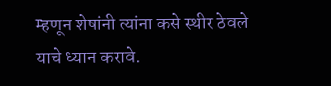म्हणून शेषांनी त्यांना कसे स्थीर ठेवले याचे ध्यान करावे.